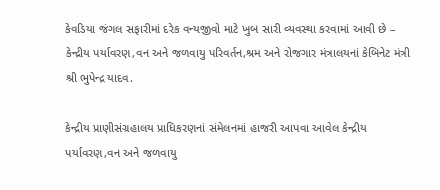કેવડિયા જંગલ સફારીમાં દરેક વન્યજીવો માટે ખુબ સારી વ્યવસ્થા કરવામાં આવી છે – કેન્દ્રીય પર્યાવરણ,વન અને જળવાયુ પરિવર્તન,શ્રમ અને રોજગાર મંત્રાલયનાં કેબિનેટ મંત્રી શ્રી ભુપેન્દ્ર યાદવ.

કેન્દ્રીય પ્રાણીસંગ્રહાલય પ્રાધિકરણનાં સંમેલનમાં હાજરી આપવા આવેલ કેન્દ્રીય પર્યાવરણ,વન અને જળવાયુ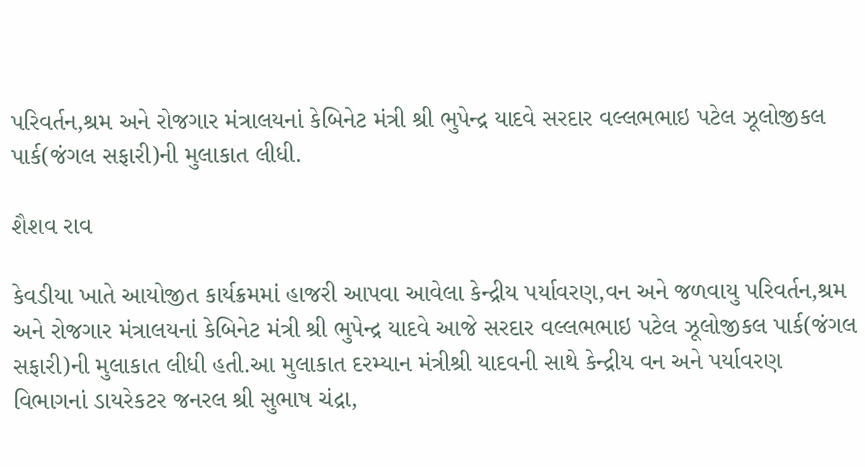પરિવર્તન,શ્રમ અને રોજગાર મંત્રાલયનાં કેબિનેટ મંત્રી શ્રી ભુપેન્દ્ર યાદવે સરદાર વલ્લભભાઇ પટેલ ઝૂલોજીકલ પાર્ક(જંગલ સફારી)ની મુલાકાત લીધી.

શૈશવ રાવ

કેવડીયા ખાતે આયોજીત કાર્યક્રમમાં હાજરી આપવા આવેલા કેન્દ્રીય પર્યાવરણ,વન અને જળવાયુ પરિવર્તન,શ્રમ અને રોજગાર મંત્રાલયનાં કેબિનેટ મંત્રી શ્રી ભુપેન્દ્ર યાદવે આજે સરદાર વલ્લભભાઇ પટેલ ઝૂલોજીકલ પાર્ક(જંગલ સફારી)ની મુલાકાત લીધી હતી.આ મુલાકાત દરમ્યાન મંત્રીશ્રી યાદવની સાથે કેન્દ્રીય વન અને પર્યાવરણ વિભાગનાં ડાયરેકટર જનરલ શ્રી સુભાષ ચંદ્રા,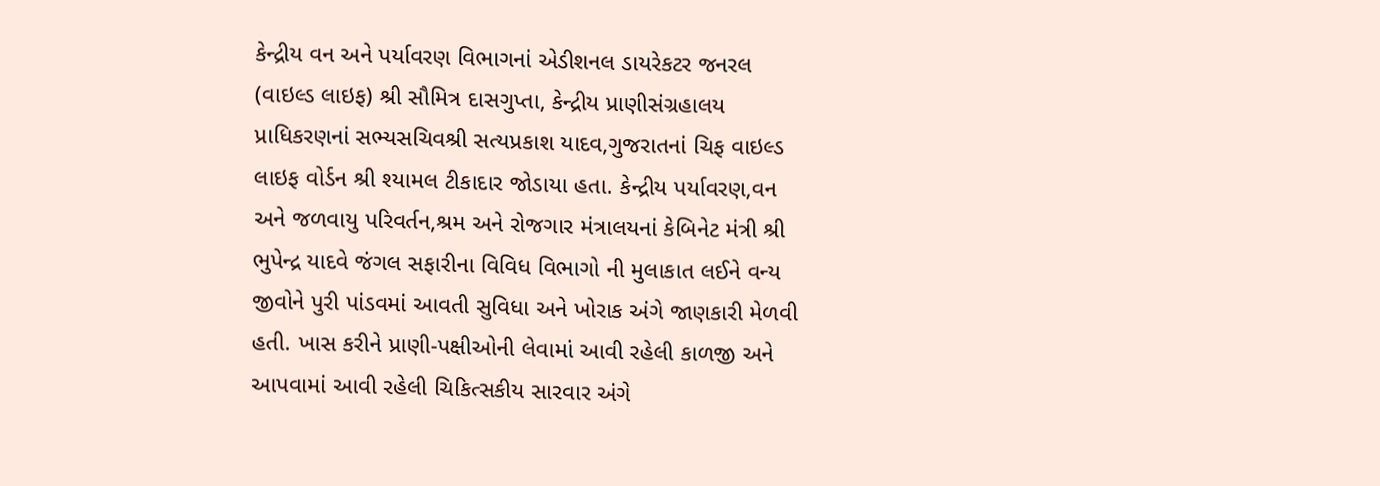કેન્દ્રીય વન અને પર્યાવરણ વિભાગનાં એડીશનલ ડાયરેકટર જનરલ (વાઇલ્ડ લાઇફ) શ્રી સૌમિત્ર દાસગુપ્તા, કેન્દ્રીય પ્રાણીસંગ્રહાલય પ્રાધિકરણનાં સભ્યસચિવશ્રી સત્યપ્રકાશ યાદવ,ગુજરાતનાં ચિફ વાઇલ્ડ લાઇફ વોર્ડન શ્રી શ્યામલ ટીકાદાર જોડાયા હતા. કેન્દ્રીય પર્યાવરણ,વન અને જળવાયુ પરિવર્તન,શ્રમ અને રોજગાર મંત્રાલયનાં કેબિનેટ મંત્રી શ્રી ભુપેન્દ્ર યાદવે જંગલ સફારીના વિવિધ વિભાગો ની મુલાકાત લઈને વન્ય જીવોને પુરી પાંડવમાં આવતી સુવિધા અને ખોરાક અંગે જાણકારી મેળવી હતી. ખાસ કરીને પ્રાણી-પક્ષીઓની લેવામાં આવી રહેલી કાળજી અને આપવામાં આવી રહેલી ચિકિત્સકીય સારવાર અંગે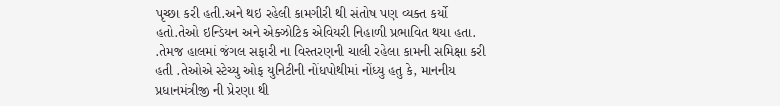પૃચ્છા કરી હતી.અને થઇ રહેલી કામગીરી થી સંતોષ પણ વ્યક્ત કર્યો હતો.તેઓ ઇન્ડિયન અને એક્ઝોટિક એવિયરી નિહાળી પ્રભાવિત થયા હતા. .તેમજ હાલમાં જંગલ સફારી ના વિસ્તરણની ચાલી રહેલા કામની સમિક્ષા કરી હતી .તેઓએ સ્ટેચ્યુ ઓફ યુનિટીની નોંધપોથીમાં નોંધ્યુ હતુ કે, માનનીય પ્રધાનમંત્રીજી ની પ્રેરણા થી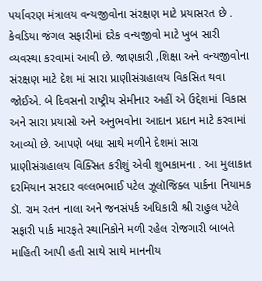પર્યાવરણ મંત્રાલય વન્યજીવોના સંરક્ષણ માટે પ્રયાસરત છે . કેવડિયા જંગલ સફારીમાં દરેક વન્યજીવો માટે ખુબ સારી વ્યવસ્થા કરવામાં આવી છે. જાણકારી ,શિક્ષા અને વન્યજીવોના સંરક્ષણ માટે દેશ માં સારા પ્રાણીસંગ્રહાલય વિકસિત થવા જોઈએ. બે દિવસનો રાષ્ટ્રીય સેમીનાર અહીં એ ઉદ્દેશમાં વિકાસ અને સારા પ્રયાસો અને અનુભવોના આદાન પ્રદાન માટે કરવામાં આવ્યો છે. આપણે બધા સાથે મળીને દેશમાં સારા પ્રાણીસંગ્રહાલય વિક્સિત કરીશું એવી શુભકામના . આ મુલાકાત દરમિયાન સરદાર વલ્લભભાઈ પટેલ ઝૂલૉજિક્લ પાર્કના નિયામક ડૉ. રામ રતન નાલા અને જનસંપર્ક અધિકારી શ્રી રાહુલ પટેલે સફારી પાર્ક મારફતે સ્થાનિકોને મળી રહેલ રોજગારી બાબતે માહિતી આપી હતી સાથે સાથે માનનીય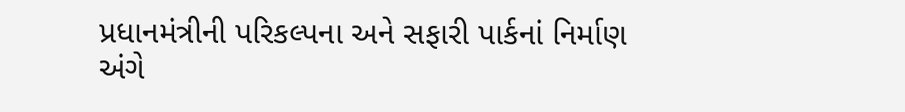પ્રધાનમંત્રીની પરિકલ્પના અને સફારી પાર્કનાં નિર્માણ અંગે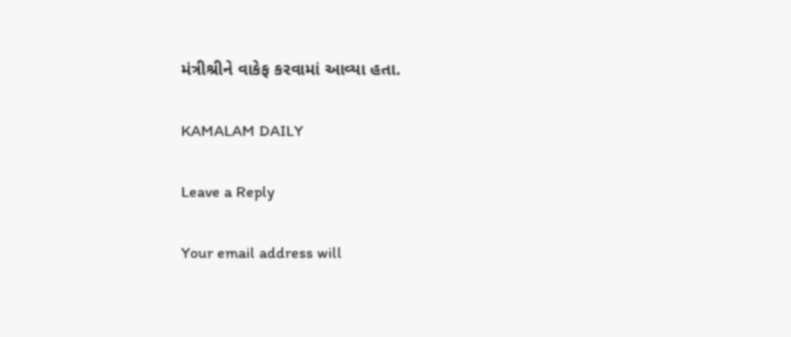મંત્રીશ્રીને વાકેફ કરવામાં આવ્યા હતા.

KAMALAM DAILY

Leave a Reply

Your email address will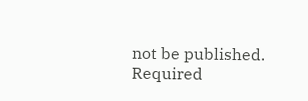not be published. Required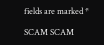fields are marked *

SCAM SCAM